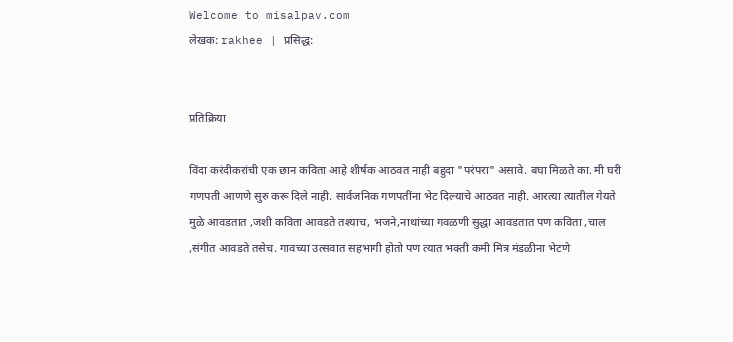Welcome to misalpav.com
लेखक: rakhee | प्रसिद्ध:


प्रतिक्रिया

विंदा करंदीकरांची एक छान कविता आहे शीर्षक आठवत नाही बहुदा "परंपरा" असावे. बघा मिळते का. मी घरी गणपती आणणे सुरु करू दिले नाही. सार्वजनिक गणपतींना भेट दिल्याचे आठवत नाही. आरत्या त्यातील गेयते मुळे आवडतात ,जशी कविता आवडते तश्याच, भजने,नाथांच्या गवळणी सुद्धा आवडतात पण कविता ,चाल ,संगीत आवडते तसेच. गावच्या उत्सवात सहभागी होतो पण त्यात भक्ती कमी मित्र मंडळीना भेटणे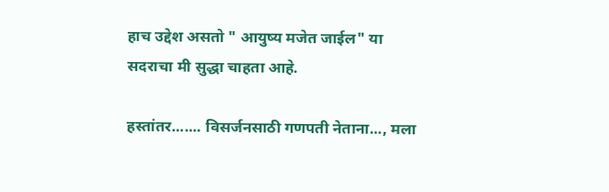हाच उद्देश असतो " आयुष्य मजेत जाईल" या सदराचा मी सुद्धा चाहता आहे.

हस्तांतर....... विसर्जनसाठी गणपती नेताना..., मला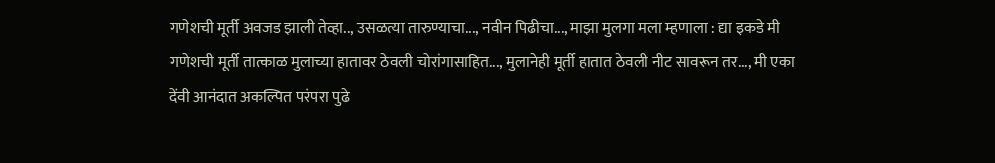गणेशची मूर्ती अवजड झाली तेव्हा.., उसळत्या तारुण्याचा..., नवीन पिढीचा..., माझा मुलगा मला म्हणाला : द्या इकडे मी गणेशची मूर्ती तात्काळ मुलाच्या हातावर ठेवली चोरांगासाहित..., मुलानेही मूर्ती हातात ठेवली नीट सावरून तर..., मी एका देंवी आनंदात अकल्पित परंपरा पुढे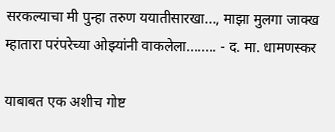सरकल्याचा मी पुन्हा तरुण ययातीसारखा..., माझा मुलगा जाक्ख म्हातारा परंपरेच्या ओझ्यांनी वाकलेला........ - द. मा. धामणस्कर

याबाबत एक अशीच गोष्ट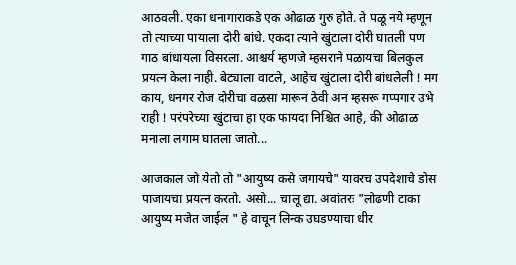आठवली. एका धनागाराकडे एक ओढाळ गुरु होते. ते पळू नये म्हणून तो त्याच्या पायाला दोरी बांधे. एकदा त्याने खुंटाला दोरी घातली पण गाठ बांधायला विसरला. आश्चर्य म्हणजे म्हसराने पळायचा बिलकुल प्रयत्न केला नाही. बेट्याला वाटले, आहेच खुंटाला दोरी बांधलेली ! मग काय, धनगर रोज दोरीचा वळसा मारून ठेवी अन म्हसरू गप्पगार उभे राही ! परंपरेच्या खुंटाचा हा एक फायदा निश्चित आहे, की ओढाळ मनाला लगाम घातला जातो...

आजकाल जो येतो तो "आयुष्य कसे जगायचे" यावरच उपदेशाचे डोस पाजायचा प्रयत्न करतो. असो... चालू द्या. अवांतरः "लोढणी टाका आयुष्य मजेत जाईल " हे वाचून लिन्क उघडण्याचा धीर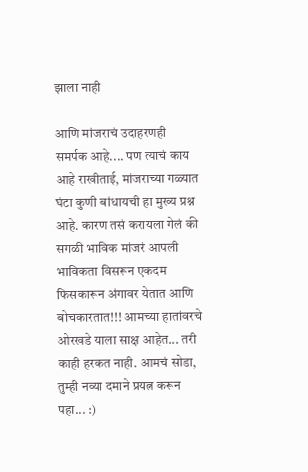झाला नाही

आणि मांजराचं उदाहरणही समर्पक आहे.... पण त्याचं काय आहे राखीताई, मांजराच्या गळ्यात घंटा कुणी बांधायची हा मुख्य प्रश्न आहे. कारण तसं करायला गेलं की सगळी भाविक मांजरं आपली भाविकता विसरून एकदम फिसकारून अंगावर येतात आणि बोचकारतात!!! आमच्या हातांवरचे ओरखडे याला साक्ष आहेत... तरी काही हरकत नाही. आमचं सोडा, तुम्ही नव्या दमाने प्रयत्न करून पहा... :)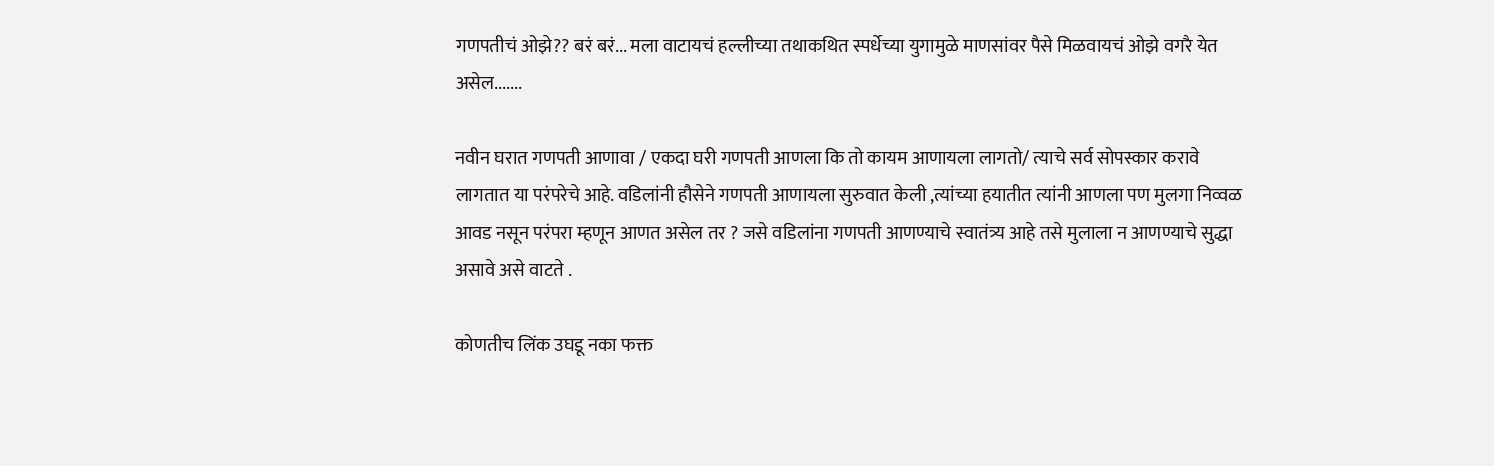गणपतीचं ओझे?? बरं बरं... मला वाटायचं हल्लीच्या तथाकथित स्पर्धेच्या युगामुळे माणसांवर पैसे मिळवायचं ओझे वगरै येत असेल.......

नवीन घरात गणपती आणावा / एकदा घरी गणपती आणला कि तो कायम आणायला लागतो/ त्याचे सर्व सोपस्कार करावे लागतात या परंपरेचे आहे. वडिलांनी हौसेने गणपती आणायला सुरुवात केली ,त्यांच्या हयातीत त्यांनी आणला पण मुलगा निव्वळ आवड नसून परंपरा म्हणून आणत असेल तर ? जसे वडिलांना गणपती आणण्याचे स्वातंत्र्य आहे तसे मुलाला न आणण्याचे सुद्धा असावे असे वाटते .

कोणतीच लिंक उघडू नका फक्त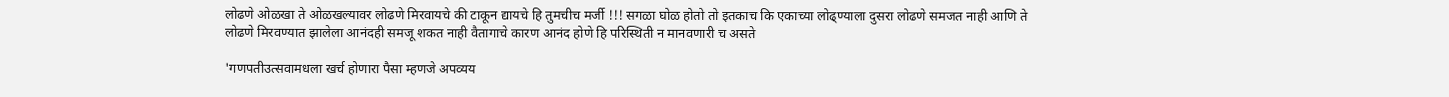लोढणे ओळखा ते ओळखल्यावर लोढणे मिरवायचे की टाकून द्यायचे हि तुमचीच मर्जी !!! सगळा घोळ होतो तो इतकाच कि एकाच्या लोढ्ण्याला दुसरा लोढणे समजत नाही आणि ते लोढणे मिरवण्यात झालेला आनंदही समजू शकत नाही वैतागाचे कारण आनंद होणे हि परिस्थिती न मानवणारी च असते

'गणपतीउत्सवामधला खर्च होणारा पैसा म्हणजे अपव्यय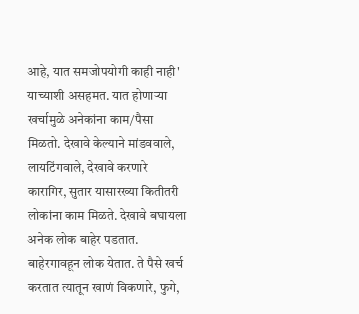आहे, यात समजोपयोगी काही नाही' याच्याशी असहमत. यात होणार्‍या खर्चामुळे अनेकांना काम/पैसा मिळतो. देखावे केल्याने मांडववाले, लायटिंगवाले, देखावे करणारे कारागिर, सुतार यासारख्या कितीतरी लोकांना काम मिळते. देखावे बघायला अनेक लोक बाहेर पडतात. बाहेरगावहून लोक येतात. ते पैसे खर्च करतात त्यातून खाणं विकणारे, फुगे,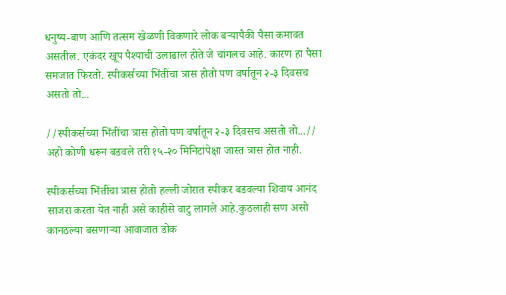धनुष्य-बाण आणि तत्सम खेळणी विकणारे लोक बर्‍यापैकी पैसा कमावत असतील. एकंदर खूप पैश्याची उलाढाल होते जे चांगलच आहे. कारण हा पैसा समजात फिरतो. स्पीकर्सच्या भिंतींचा त्रास होतो पण वर्षातून २-३ दिवसच असतो तो...

//स्पीकर्सच्या भिंतींचा त्रास होतो पण वर्षातून २-३ दिवसच असतो तो...// अहो कोणी धरून बडवले तरी १५-२० मिनिटांपेक्षा जास्त त्रास होत नाही.

स्पीकर्सच्या भिंतींचा त्रास होतो हल्ली जोरात स्पीकर बडवल्या शिवाय आनंद साजरा करता येत नाही असे काहीसे वाटु लागले आहे.कुठलाही सण असो कानठल्या बसणार्‍या आवाजात डोक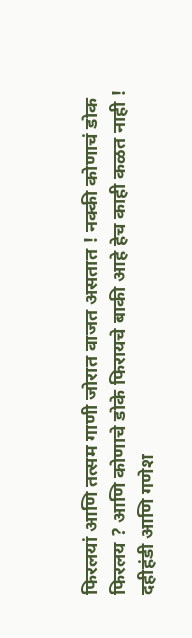फिरलयां आणि तत्सम गाणी जोरात वाजत असतात ! नक्की कोणाचं डोक फिरलय ? आणि कोणाचे डोके फिरायचे बाकी आहे हेच काही कळत नाही ! दहीहंडी आणि गणेश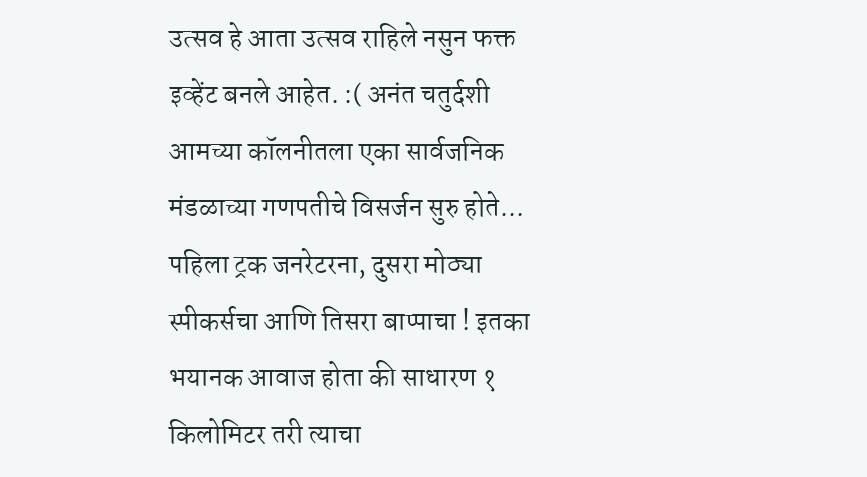उत्सव हे आता उत्सव राहिले नसुन फक्त इव्हेंट बनले आहेत. :( अनंत चतुर्दशी आमच्या कॉलनीतला एका सार्वजनिक मंडळाच्या गणपतीचे विसर्जन सुरु होते... पहिला ट्रक जनरेटरना, दुसरा मोठ्या स्पीकर्सचा आणि तिसरा बाप्पाचा ! इतका भयानक आवाज होता की साधारण १ किलोमिटर तरी त्याचा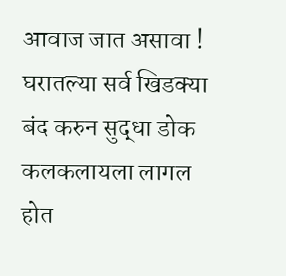आवाज जात असावा ! घरातल्या सर्व खिडक्या बंद करुन सुद्धा डोक कलकलायला लागल होत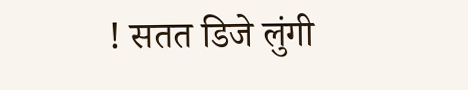! सतत डिजे लुंगी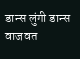डान्स लुंगी डान्स वाजवत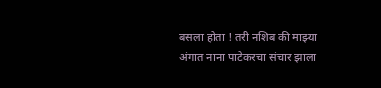बसला होता ! तरी नशिब की माझ्या अंगात नाना पाटेकरचा संचार झाला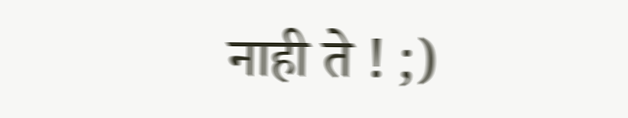नाही ते ! ;)